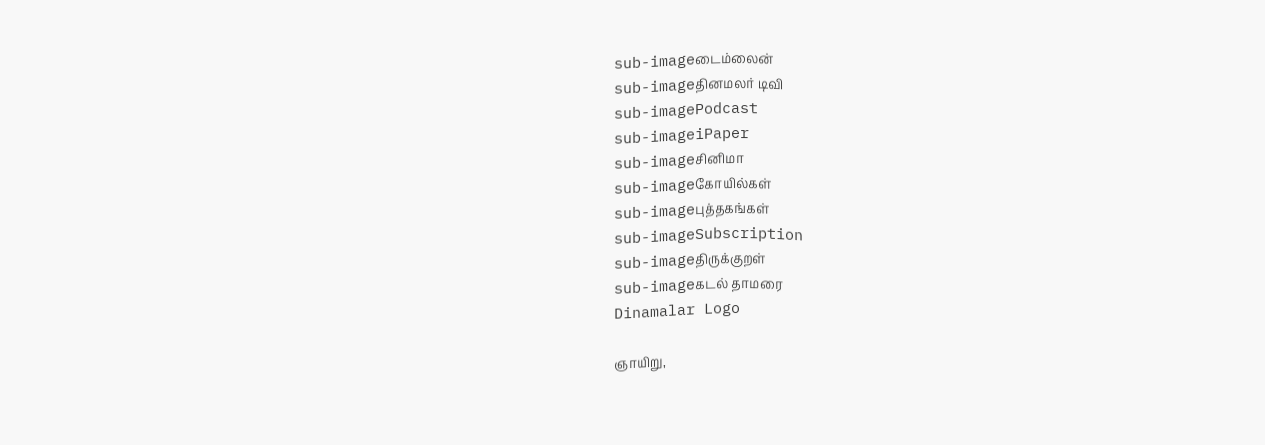sub-imageடைம்லைன்
sub-imageதினமலர் டிவி
sub-imagePodcast
sub-imageiPaper
sub-imageசினிமா
sub-imageகோயில்கள்
sub-imageபுத்தகங்கள்
sub-imageSubscription
sub-imageதிருக்குறள்
sub-imageகடல் தாமரை
Dinamalar Logo

ஞாயிறு,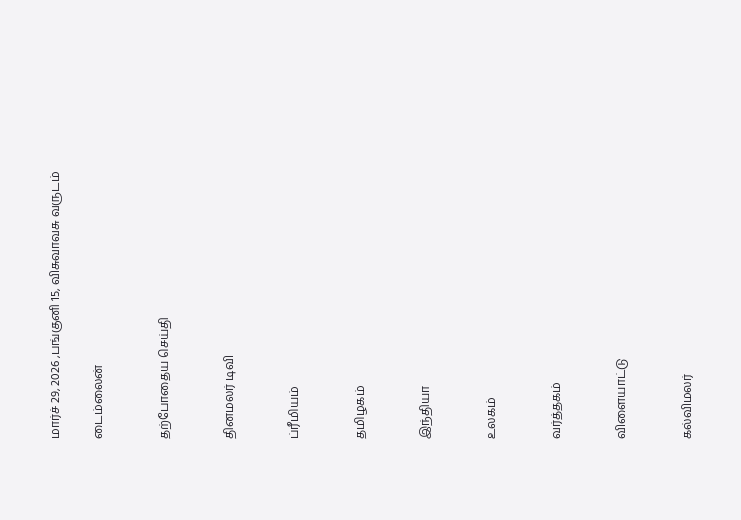மார்ச் 29, 2026 ,பங்குனி 15, விசுவாவசு வருடம்

டைம்லைன்


தற்போதைய செய்தி


தினமலர் டிவி


ப்ரீமியம்


தமிழகம்


இந்தியா


உலகம்


வர்த்தகம்


விளையாட்டு


கல்விமலர்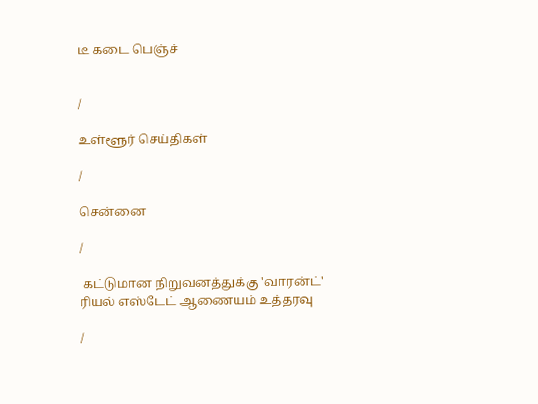டீ கடை பெஞ்ச்


/

உள்ளூர் செய்திகள்

/

சென்னை

/

 கட்டுமான நிறுவனத்துக்கு 'வாரன்ட்' ரியல் எஸ்டேட் ஆணையம் உத்தரவு

/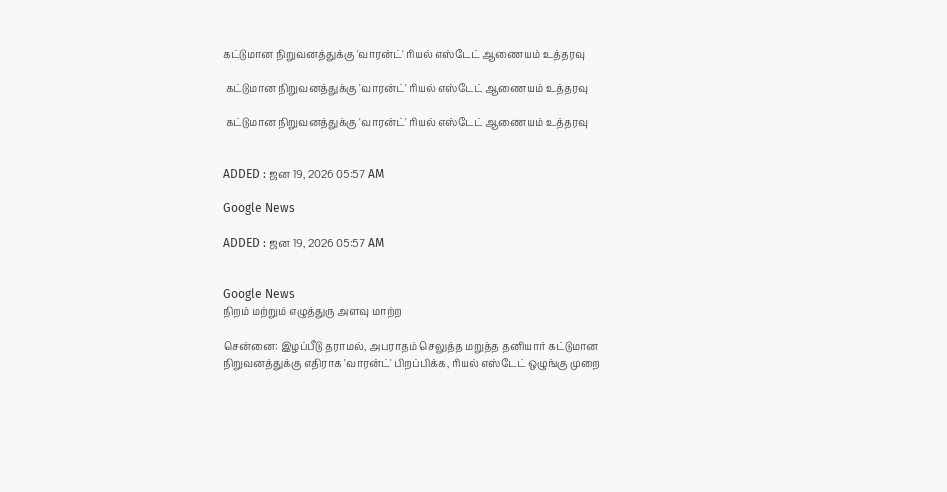கட்டுமான நிறுவனத்துக்கு 'வாரன்ட்' ரியல் எஸ்டேட் ஆணையம் உத்தரவு

 கட்டுமான நிறுவனத்துக்கு 'வாரன்ட்' ரியல் எஸ்டேட் ஆணையம் உத்தரவு

 கட்டுமான நிறுவனத்துக்கு 'வாரன்ட்' ரியல் எஸ்டேட் ஆணையம் உத்தரவு


ADDED : ஜன 19, 2026 05:57 AM

Google News

ADDED : ஜன 19, 2026 05:57 AM


Google News
நிறம் மற்றும் எழுத்துரு அளவு மாற்ற

சென்னை: இழப்பீடு தராமல், அபராதம் செலுத்த மறுத்த தனியார் கட்டுமான நிறுவனத்துக்கு எதிராக 'வாரன்ட்' பிறப்பிக்க, ரியல் எஸ்டேட் ஒழுங்கு முறை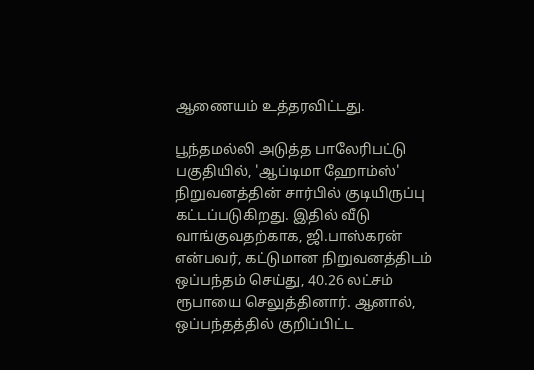ஆணையம் உத்தரவிட்டது.

பூந்தமல்லி அடுத்த பாலேரிபட்டு பகுதியில், 'ஆப்டிமா ஹோம்ஸ்' நிறுவனத்தின் சார்பில் குடியிருப்பு கட்டப்படுகிறது. இதில் வீடு வாங்குவதற்காக, ஜி.பாஸ்கரன் என்பவர், கட்டுமான நிறுவனத்திடம் ஒப்பந்தம் செய்து, 40.26 லட்சம் ரூபாயை செலுத்தினார். ஆனால், ஒப்பந்தத்தில் குறிப்பிட்ட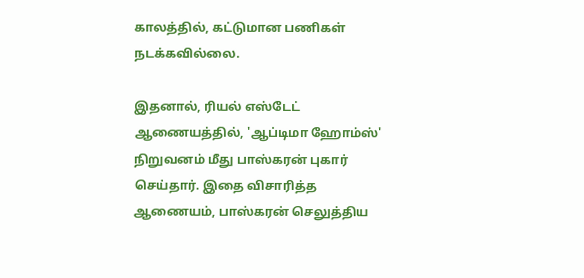காலத்தில், கட்டுமான பணிகள் நடக்கவில்லை.

இதனால், ரியல் எஸ்டேட் ஆணையத்தில், 'ஆப்டிமா ஹோம்ஸ்' நிறுவனம் மீது பாஸ்கரன் புகார் செய்தார். இதை விசாரித்த ஆணையம், பாஸ்கரன் செலுத்திய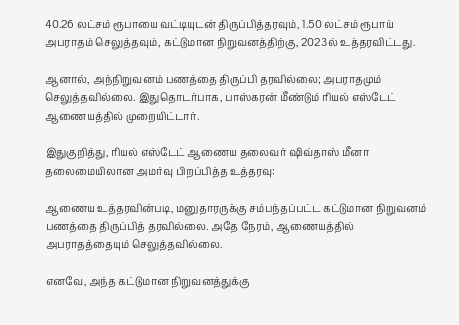40.26 லட்சம் ரூபாயை வட்டியுடன் திருப்பித்தரவும், 1.50 லட்சம் ரூபாய் அபராதம் செலுத்தவும், கட்டுமான நிறுவனத்திற்கு, 2023ல் உத்தரவிட்டது.

ஆனால், அந்நிறுவனம் பணத்தை திருப்பி தரவில்லை; அபராதமும் செலுத்தவில்லை. இதுதொடர்பாக, பாஸ்கரன் மீண்டும் ரியல் எஸ்டேட் ஆணையத்தில் முறையிட்டார்.

இதுகுறித்து, ரியல் எஸ்டேட் ஆணைய தலைவர் ஷிவ்தாஸ் மீனா தலைமையிலான அமர்வு பிறப்பித்த உத்தரவு:

ஆணைய உத்தரவின்படி, மனுதாரருக்கு சம்பந்தப்பட்ட கட்டுமான நிறுவனம் பணத்தை திருப்பித் தரவில்லை. அதே நேரம், ஆணையத்தில் அபராதத்தையும் செலுத்தவில்லை.

எனவே, அந்த கட்டுமான நிறுவனத்துக்கு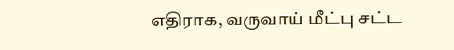எதிராக, வருவாய் மீட்பு சட்ட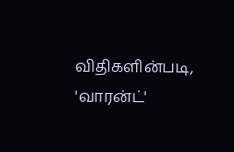விதிகளின்படி, 'வாரன்ட்'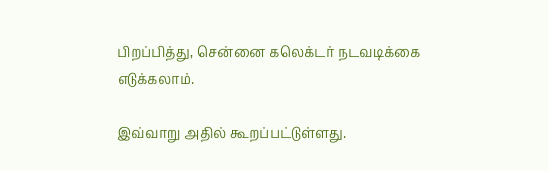பிறப்பித்து, சென்னை கலெக்டர் நடவடிக்கை எடுக்கலாம்.

இவ்வாறு அதில் கூறப்பட்டுள்ளது.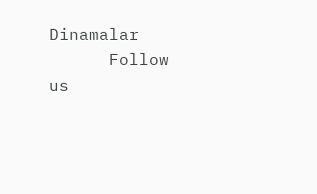Dinamalar
      Follow us